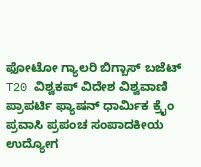ಫೋಟೋ ಗ್ಯಾಲರಿ ಬಿಗ್ಬಾಸ್ ಬಜೆಟ್ T20 ವಿಶ್ವಕಪ್ ವಿದೇಶ ವಿಶ್ವವಾಣಿ ಪ್ರಾಪರ್ಟಿ ಫ್ಯಾಷನ್ ಧಾರ್ಮಿಕ ಕ್ರೈಂ ಪ್ರವಾಸಿ ಪ್ರಪಂಚ ಸಂಪಾದಕೀಯ ಉದ್ಯೋಗ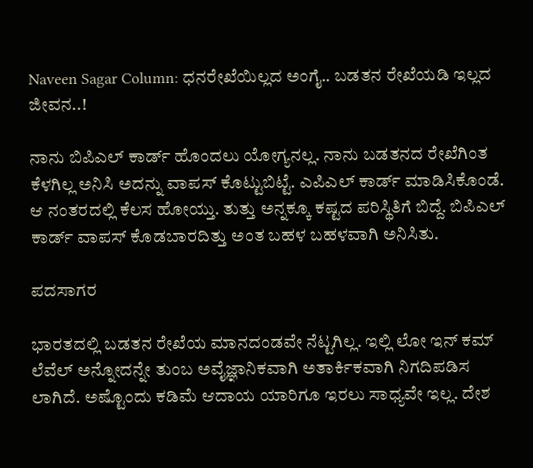Naveen Sagar Column: ಧನರೇಖೆಯಿಲ್ಲದ ಅಂಗೈ.. ಬಡತನ ರೇಖೆಯಡಿ ಇಲ್ಲದ ಜೀವನ..!

ನಾನು ಬಿಪಿಎಲ್ ಕಾರ್ಡ್ ಹೊಂದಲು ಯೋಗ್ಯನಲ್ಲ. ನಾನು ಬಡತನದ ರೇಖೆಗಿಂತ ಕೆಳಗಿಲ್ಲ ಅನಿಸಿ ಅದನ್ನು ವಾಪಸ್ ಕೊಟ್ಟುಬಿಟ್ಟೆ. ಎಪಿಎಲ್ ಕಾರ್ಡ್ ಮಾಡಿಸಿಕೊಂಡೆ. ಆ ನಂತರದಲ್ಲಿ ಕೆಲಸ ಹೋಯ್ತು. ತುತ್ತು ಅನ್ನಕ್ಕೂ ಕಷ್ಟದ ಪರಿಸ್ಥಿತಿಗೆ ಬಿದ್ದೆ. ಬಿಪಿಎಲ್ ಕಾರ್ಡ್ ವಾಪಸ್ ಕೊಡಬಾರದಿತ್ತು ಅಂತ ಬಹಳ ಬಹಳವಾಗಿ ಅನಿಸಿತು.

ಪದಸಾಗರ

ಭಾರತದಲ್ಲಿ ಬಡತನ ರೇಖೆಯ ಮಾನದಂಡವೇ ನೆಟ್ಟಗಿಲ್ಲ. ಇಲ್ಲಿ ಲೋ ಇನ್ ಕಮ್ ಲೆವೆಲ್ ಅನ್ನೋದನ್ನೇ ತುಂಬ ಅವೈಜ್ಞಾನಿಕವಾಗಿ ಅತಾರ್ಕಿಕವಾಗಿ ನಿಗದಿಪಡಿಸ ಲಾಗಿದೆ. ಅಷ್ಟೊಂದು ಕಡಿಮೆ ಆದಾಯ ಯಾರಿಗೂ ಇರಲು ಸಾಧ್ಯವೇ ಇಲ್ಲ. ದೇಶ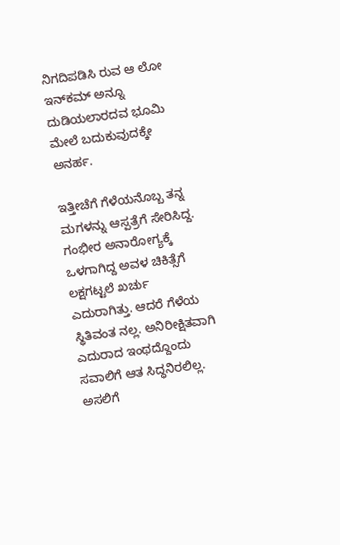ನಿಗದಿಪಡಿಸಿ ರುವ ಆ ಲೋ ಇನ್‌ಕಮ್ ಅನ್ನೂ ದುಡಿಯಲಾರದವ ಭೂಮಿ ಮೇಲೆ ಬದುಕುವುದಕ್ಕೇ ಅನರ್ಹ.

ಇತ್ತೀಚೆಗೆ ಗೆಳೆಯನೊಬ್ಬ ತನ್ನ ಮಗಳನ್ನು ಆಸ್ಪತ್ರೆಗೆ ಸೇರಿಸಿದ್ದ. ಗಂಭೀರ ಅನಾರೋಗ್ಯಕ್ಕೆ ಒಳಗಾಗಿದ್ದ ಅವಳ ಚಿಕಿತ್ಸೆಗೆ ಲಕ್ಷಗಟ್ಟಲೆ ಖರ್ಚು ಎದುರಾಗಿತ್ತು. ಆದರೆ ಗೆಳೆಯ ಸ್ಥಿತಿವಂತ ನಲ್ಲ. ಅನಿರೀಕ್ಷಿತವಾಗಿ ಎದುರಾದ ಇಂಥದ್ದೊಂದು ಸವಾಲಿಗೆ ಆತ ಸಿದ್ಧನಿರಲಿಲ್ಲ. ಅಸಲಿಗೆ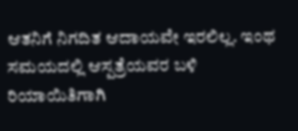ಆತನಿಗೆ ನಿಗದಿತ ಆದಾಯವೇ ಇರಲಿಲ್ಲ. ಇಂಥ ಸಮಯದಲ್ಲಿ ಆಸ್ಪತ್ರೆಯವರ ಬಳಿ ರಿಯಾಯಿತಿಗಾಗಿ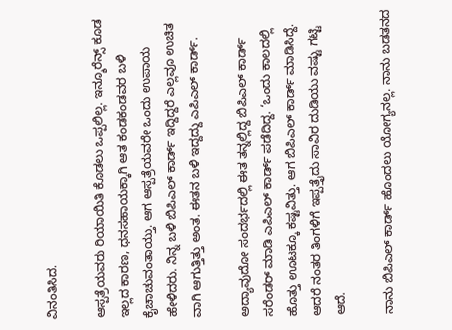ವಿನಂತಿಸಿದ.

ಆಸ್ಪತ್ರೆಯವರು ರಿಯಾಯಿತಿ ಕೊಡಲು ಒಪ್ಪಲಿಲ್ಲ. ಇನ್ಶೂರೆನ್ಸ್ ಕೂಡ ಇಲ್ಲದ ಕಾರಣ, ಧನಸಹಾಯಕ್ಕಾಗಿ ಆತ ಕಂಡಕಂಡವರ ಬಳಿ ಕೈಚಾಚುವಂತಾಯ್ತು. ಆಗ ಆಸ್ಪತ್ರೆಯವರೇ ಒಂದು ಉಪಾಯ ಹೇಳಿದರು. ನಿನ್ನ ಬಳಿ ಬಿಪಿಎಲ್ ಕಾರ್ಡ್ ಇದ್ದಿದ್ದರೆ ಎಲ್ಲವೂ ಉಚಿತ ವಾಗಿ ಆಗುತ್ತಿತ್ತು ಅಂತ. ಈತನ ಬಳಿ ಇದ್ದದ್ದು ಎಪಿಎಲ್ ಕಾರ್ಡ್.

ಅದ್ಯಾವುದೋ ಸಂದರ್ಭದಲ್ಲಿ ಈತ ತನ್ನಲ್ಲಿದ್ದ ಬಿಪಿಎಲ್ ಕಾರ್ಡ್ ಸರೆಂಡರ್ ಮಾಡಿ ಎಪಿಎಲ್ ಕಾರ್ಡ್ ಪಡೆದಿದ್ದ. ‘ಒಂದು ಕಾಲದಲ್ಲಿ ಹೊತ್ತು ಊಟಕ್ಕೂ ಕಷ್ಟವಿತ್ತು. ಆಗ ಬಿಪಿಎಲ್ ಕಾರ್ಡ್ ಮಾಡಿಸಿದ್ದೆ. ಆದರೆ ನಂತರ ತಿಂಗಳಿಗೆ ಇಪ್ಪತ್ತೈದು ಸಾವಿರ ದುಡಿಯು ವಷ್ಟು ಗಟ್ಟಿ ಆದೆ.

ನಾನು ಬಿಪಿಎಲ್ ಕಾರ್ಡ್ ಹೊಂದಲು ಯೋಗ್ಯನಲ್ಲ. ನಾನು ಬಡತನದ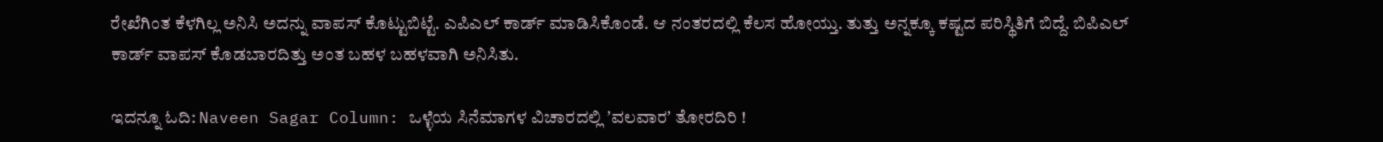ರೇಖೆಗಿಂತ ಕೆಳಗಿಲ್ಲ ಅನಿಸಿ ಅದನ್ನು ವಾಪಸ್ ಕೊಟ್ಟುಬಿಟ್ಟೆ. ಎಪಿಎಲ್ ಕಾರ್ಡ್ ಮಾಡಿಸಿಕೊಂಡೆ. ಆ ನಂತರದಲ್ಲಿ ಕೆಲಸ ಹೋಯ್ತು. ತುತ್ತು ಅನ್ನಕ್ಕೂ ಕಷ್ಟದ ಪರಿಸ್ಥಿತಿಗೆ ಬಿದ್ದೆ. ಬಿಪಿಎಲ್ ಕಾರ್ಡ್ ವಾಪಸ್ ಕೊಡಬಾರದಿತ್ತು ಅಂತ ಬಹಳ ಬಹಳವಾಗಿ ಅನಿಸಿತು.

ಇದನ್ನೂ ಓದಿ: Naveen Sagar Column: ಒಳ್ಳೆಯ ಸಿನೆಮಾಗಳ ವಿಚಾರದಲ್ಲಿ ʼವಲವಾರʼ ತೋರದಿರಿ !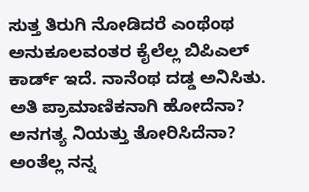ಸುತ್ತ ತಿರುಗಿ ನೋಡಿದರೆ ಎಂಥೆಂಥ ಅನುಕೂಲವಂತರ ಕೈಲೆಲ್ಲ ಬಿಪಿಎಲ್ ಕಾರ್ಡ್ ಇದೆ. ನಾನೆಂಥ ದಡ್ಡ ಅನಿಸಿತು. ಅತಿ ಪ್ರಾಮಾಣಿಕನಾಗಿ ಹೋದೆನಾ? ಅನಗತ್ಯ ನಿಯತ್ತು ತೋರಿಸಿದೆನಾ? ಅಂತೆಲ್ಲ ನನ್ನ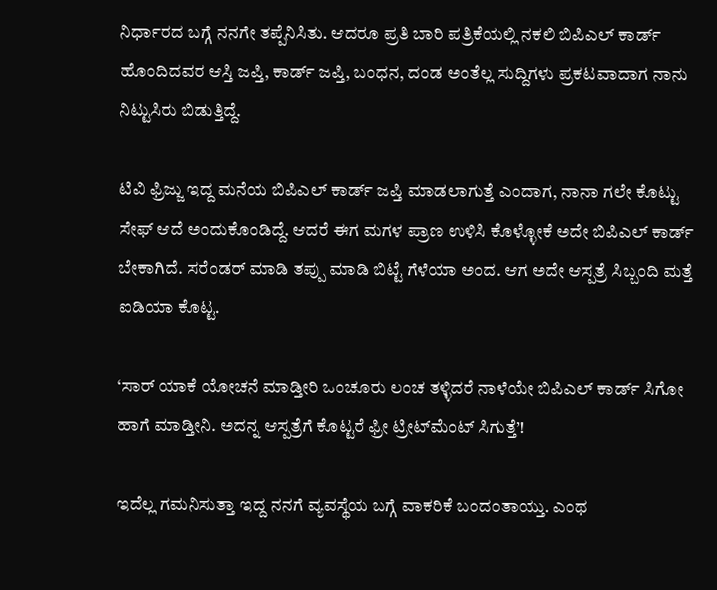ನಿರ್ಧಾರದ ಬಗ್ಗೆ ನನಗೇ ತಪ್ಪೆನಿಸಿತು. ಆದರೂ ಪ್ರತಿ ಬಾರಿ ಪತ್ರಿಕೆಯಲ್ಲಿ ನಕಲಿ ಬಿಪಿಎಲ್ ಕಾರ್ಡ್ ಹೊಂದಿದವರ ಆಸ್ತಿ ಜಪ್ತಿ, ಕಾರ್ಡ್ ಜಪ್ತಿ, ಬಂಧನ, ದಂಡ ಅಂತೆಲ್ಲ ಸುದ್ದಿಗಳು ಪ್ರಕಟವಾದಾಗ ನಾನು ನಿಟ್ಟುಸಿರು ಬಿಡುತ್ತಿದ್ದೆ.

ಟಿವಿ ಫ್ರಿಜ್ಜು ಇದ್ದ ಮನೆಯ ಬಿಪಿಎಲ್ ಕಾರ್ಡ್ ಜಪ್ತಿ ಮಾಡಲಾಗುತ್ತೆ ಎಂದಾಗ, ನಾನಾ ಗಲೇ ಕೊಟ್ಟು ಸೇಫ್ ಆದೆ ಅಂದುಕೊಂಡಿದ್ದೆ. ಆದರೆ ಈಗ ಮಗಳ ಪ್ರಾಣ ಉಳಿಸಿ‌ ಕೊಳ್ಳೋಕೆ ಅದೇ ಬಿಪಿಎಲ್ ಕಾರ್ಡ್ ಬೇಕಾಗಿದೆ. ಸರೆಂಡರ್ ಮಾಡಿ ತಪ್ಪು ಮಾಡಿ ಬಿಟ್ಟೆ ಗೆಳೆಯಾ ಅಂದ. ಆಗ ಅದೇ ಆಸ್ಪತ್ರೆ ಸಿಬ್ಬಂದಿ ಮತ್ತೆ ಐಡಿಯಾ ಕೊಟ್ಟ.

‘ಸಾರ್ ಯಾಕೆ ಯೋಚನೆ ಮಾಡ್ತೀರಿ ಒಂಚೂರು ಲಂಚ ತಳ್ಳಿದರೆ ನಾಳೆಯೇ ಬಿಪಿಎಲ್ ಕಾರ್ಡ್ ಸಿಗೋ ಹಾಗೆ ಮಾಡ್ತೀನಿ. ಅದನ್ನ ಆಸ್ಪತ್ರೆಗೆ ಕೊಟ್ಟರೆ ಫ್ರೀ ಟ್ರೀಟ್‌ಮೆಂಟ್ ಸಿಗುತ್ತೆ’!

ಇದೆಲ್ಲ ಗಮನಿಸುತ್ತಾ ಇದ್ದ ನನಗೆ ವ್ಯವಸ್ಥೆಯ ಬಗ್ಗೆ ವಾಕರಿಕೆ ಬಂದಂತಾಯ್ತು. ಎಂಥ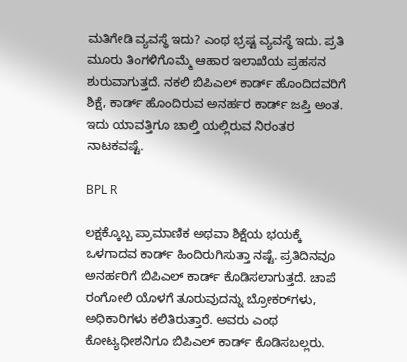ಮತಿಗೇಡಿ ವ್ಯವಸ್ಥೆ ಇದು? ಎಂಥ ಭ್ರಷ್ಟ ವ್ಯವಸ್ಥೆ ಇದು. ಪ್ರತಿ ಮೂರು ತಿಂಗಳಿಗೊಮ್ಮೆ ಆಹಾರ ಇಲಾಖೆಯ ಪ್ರಹಸನ ಶುರುವಾಗುತ್ತದೆ. ನಕಲಿ ಬಿಪಿಎಲ್ ಕಾರ್ಡ್ ಹೊಂದಿದವರಿಗೆ ಶಿಕ್ಷೆ, ಕಾರ್ಡ್ ಹೊಂದಿರುವ ಅನರ್ಹರ ಕಾರ್ಡ್ ಜಪ್ತಿ ಅಂತ. ಇದು ಯಾವತ್ತಿಗೂ ಚಾಲ್ತಿ ಯಲ್ಲಿರುವ ನಿರಂತರ ನಾಟಕವಷ್ಟೆ.

BPL R

ಲಕ್ಷಕ್ಕೊಬ್ಬ ಪ್ರಾಮಾಣಿಕ ಅಥವಾ ಶಿಕ್ಷೆಯ ಭಯಕ್ಕೆ ಒಳಗಾದವ ಕಾರ್ಡ್ ಹಿಂದಿರುಗಿಸುತ್ತಾ ನಷ್ಟೆ. ಪ್ರತಿದಿನವೂ ಅನರ್ಹರಿಗೆ ಬಿಪಿಎಲ್ ಕಾರ್ಡ್ ಕೊಡಿಸಲಾಗುತ್ತದೆ. ಚಾಪೆ ರಂಗೋಲಿ ಯೊಳಗೆ ತೂರುವುದನ್ನು ಬ್ರೋಕರ್‌ಗಳು, ಅಧಿಕಾರಿಗಳು ಕಲಿತಿರುತ್ತಾರೆ. ಅವರು ಎಂಥ ಕೋಟ್ಯಧೀಶನಿಗೂ ಬಿಪಿಎಲ್ ಕಾರ್ಡ್ ಕೊಡಿಸಬಲ್ಲರು.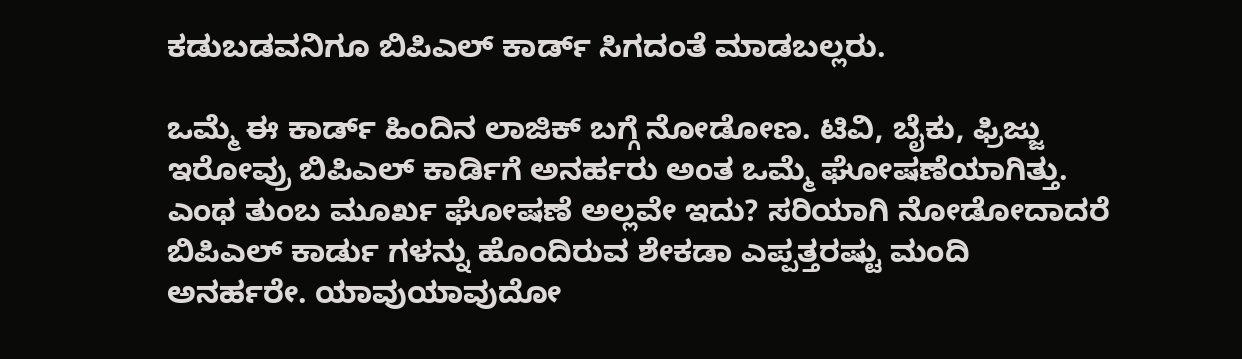ಕಡುಬಡವನಿಗೂ ಬಿಪಿಎಲ್ ಕಾರ್ಡ್ ಸಿಗದಂತೆ ಮಾಡಬಲ್ಲರು.

ಒಮ್ಮೆ ಈ ಕಾರ್ಡ್ ಹಿಂದಿನ ಲಾಜಿಕ್ ಬಗ್ಗೆ ನೋಡೋಣ. ಟಿವಿ, ಬೈಕು, ಫ್ರಿಜ್ಜು ಇರೋವ್ರು ಬಿಪಿಎಲ್ ಕಾರ್ಡಿಗೆ ಅನರ್ಹರು ಅಂತ ಒಮ್ಮೆ ಘೋಷಣೆಯಾಗಿತ್ತು. ಎಂಥ ತುಂಬ ಮೂರ್ಖ ಘೋಷಣೆ ಅಲ್ಲವೇ ಇದು? ಸರಿಯಾಗಿ ನೋಡೋದಾದರೆ ಬಿಪಿಎಲ್ ಕಾರ್ಡು ಗಳನ್ನು ಹೊಂದಿರುವ ಶೇಕಡಾ ಎಪ್ಪತ್ತರಷ್ಟು ಮಂದಿ ಅನರ್ಹರೇ. ಯಾವುಯಾವುದೋ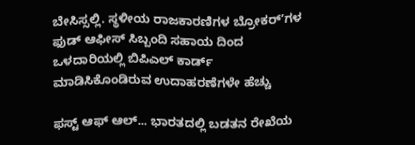ಬೇಸಿಸ್ಸಲ್ಲಿ. ಸ್ಥಳೀಯ ರಾಜಕಾರಣಿಗಳ ಬ್ರೋಕರ್ʼಗಳ ಫುಡ್ ಆಫೀಸ್ ಸಿಬ್ಬಂದಿ ಸಹಾಯ ದಿಂದ ಒಳದಾರಿಯಲ್ಲಿ ಬಿಪಿಎಲ್ ಕಾರ್ಡ್ ಮಾಡಿಸಿಕೊಂಡಿರುವ ಉದಾಹರಣೆಗಳೇ ಹೆಚ್ಚು

ಫಸ್ಟ್ ಆಫ್ ಆಲ್... ಭಾರತದಲ್ಲಿ ಬಡತನ ರೇಖೆಯ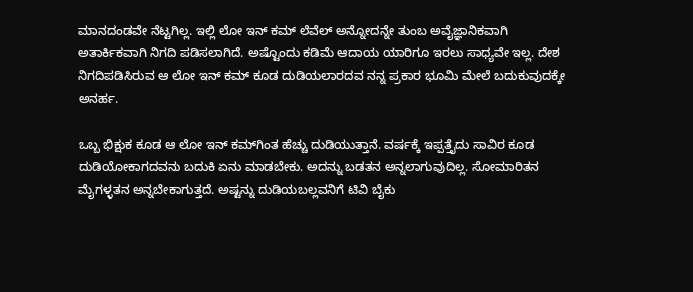ಮಾನದಂಡವೇ ನೆಟ್ಟಗಿಲ್ಲ. ಇಲ್ಲಿ ಲೋ ಇನ್ ಕಮ್ ಲೆವೆಲ್ ಅನ್ನೋದನ್ನೇ ತುಂಬ ಅವೈಜ್ಞಾನಿಕವಾಗಿ ಅತಾರ್ಕಿಕವಾಗಿ ನಿಗದಿ ಪಡಿಸಲಾಗಿದೆ. ಅಷ್ಟೊಂದು ಕಡಿಮೆ ಆದಾಯ ಯಾರಿಗೂ ಇರಲು ಸಾಧ್ಯವೇ ಇಲ್ಲ. ದೇಶ ನಿಗದಿಪಡಿಸಿರುವ ಆ ಲೋ ಇನ್ ಕಮ್ ಕೂಡ ದುಡಿಯಲಾರದವ ನನ್ನ ಪ್ರಕಾರ ಭೂಮಿ ಮೇಲೆ ಬದುಕುವುದಕ್ಕೇ ಅನರ್ಹ.

ಒಬ್ಬ ಭಿಕ್ಷುಕ ಕೂಡ ಆ ಲೋ ಇನ್ ಕಮ್‌ಗಿಂತ ಹೆಚ್ಚು ದುಡಿಯುತ್ತಾನೆ. ವರ್ಷಕ್ಕೆ ಇಪ್ಪತ್ತೈದು ಸಾವಿರ ಕೂಡ ದುಡಿಯೋಕಾಗದವನು ಬದುಕಿ ಏನು ಮಾಡಬೇಕು. ಅದನ್ನು ಬಡತನ ಅನ್ನಲಾಗುವುದಿಲ್ಲ. ಸೋಮಾರಿತನ ಮೈಗಳ್ಳತನ ಅನ್ನಬೇಕಾಗುತ್ತದೆ. ಅಷ್ಟನ್ನು ದುಡಿಯಬಲ್ಲವನಿಗೆ ಟಿವಿ ಬೈಕು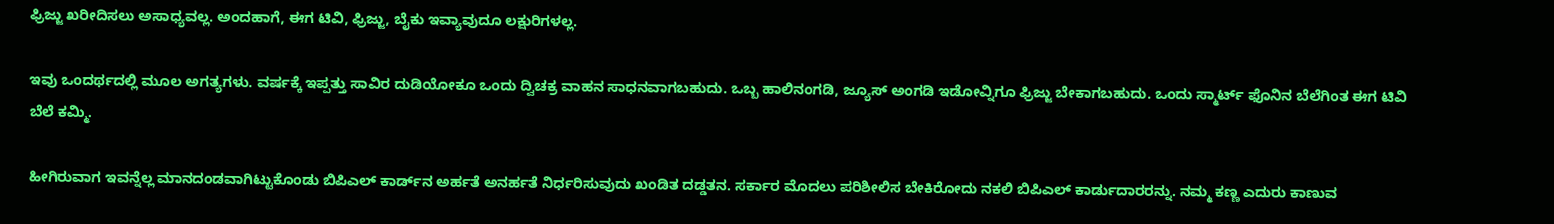ಫ್ರಿಜ್ಜು ಖರೀದಿಸಲು ಅಸಾಧ್ಯವಲ್ಲ. ಅಂದಹಾಗೆ, ಈಗ ಟಿವಿ, ಫ್ರಿಜ್ಜು, ಬೈಕು ಇವ್ಯಾವುದೂ ಲಕ್ಷುರಿಗಳಲ್ಲ.

ಇವು ಒಂದರ್ಥದಲ್ಲಿ ಮೂಲ ಅಗತ್ಯಗಳು. ವರ್ಷಕ್ಕೆ ಇಪ್ಪತ್ತು ಸಾವಿರ ದುಡಿಯೋಕೂ ಒಂದು ದ್ವಿಚಕ್ರ ವಾಹನ ಸಾಧನವಾಗಬಹುದು. ಒಬ್ಬ ಹಾಲಿನಂಗಡಿ, ಜ್ಯೂಸ್ ಅಂಗಡಿ ಇಡೋವ್ನಿಗೂ ಫ್ರಿಜ್ಜು ಬೇಕಾಗಬಹುದು. ಒಂದು ಸ್ಮಾರ್ಟ್ ಫೊನಿನ ಬೆಲೆಗಿಂತ ಈಗ ಟಿವಿ ಬೆಲೆ ಕಮ್ಮಿ.

ಹೀಗಿರುವಾಗ ಇವನ್ನೆಲ್ಲ ಮಾನದಂಡವಾಗಿಟ್ಟುಕೊಂಡು ಬಿಪಿಎಲ್ ಕಾರ್ಡ್‌ನ ಅರ್ಹತೆ ಅನರ್ಹತೆ ನಿರ್ಧರಿಸುವುದು ಖಂಡಿತ ದಡ್ಡತನ. ಸರ್ಕಾರ ಮೊದಲು ಪರಿಶೀಲಿಸ ಬೇಕಿರೋದು ನಕಲಿ ಬಿಪಿಎಲ್ ಕಾರ್ಡುದಾರರನ್ನು. ನಮ್ಮ ಕಣ್ಣ ಎದುರು ಕಾಣುವ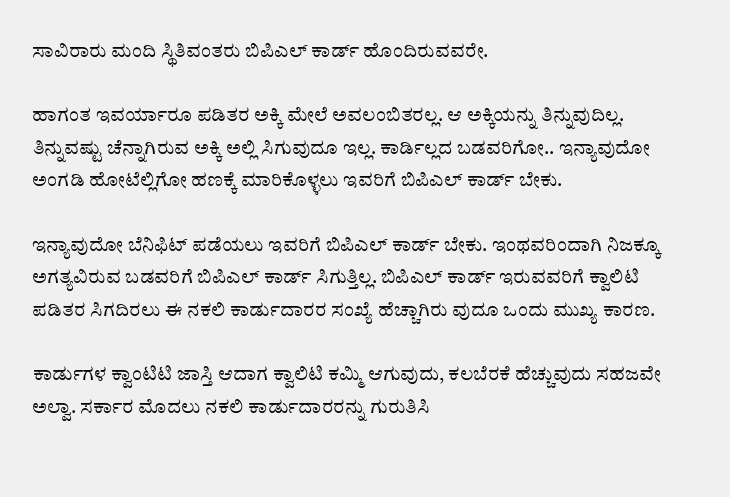ಸಾವಿರಾರು ಮಂದಿ ಸ್ಥಿತಿವಂತರು ಬಿಪಿಎಲ್ ಕಾರ್ಡ್ ಹೊಂದಿರುವವರೇ.

ಹಾಗಂತ ಇವರ್ಯಾರೂ ಪಡಿತರ ಅಕ್ಕಿ ಮೇಲೆ ಅವಲಂಬಿತರಲ್ಲ. ಆ ಅಕ್ಕಿಯನ್ನು ತಿನ್ನುವುದಿಲ್ಲ. ತಿನ್ನುವಷ್ಟು ಚೆನ್ನಾಗಿರುವ ಅಕ್ಕಿ ಅಲ್ಲಿ ಸಿಗುವುದೂ ಇಲ್ಲ. ಕಾರ್ಡಿಲ್ಲದ ಬಡವರಿಗೋ.. ಇನ್ಯಾವುದೋ ಅಂಗಡಿ ಹೋಟೆಲ್ಲಿಗೋ ಹಣಕ್ಕೆ ಮಾರಿಕೊಳ್ಳಲು ಇವರಿಗೆ ಬಿಪಿಎಲ್ ಕಾರ್ಡ್ ಬೇಕು.

ಇನ್ಯಾವುದೋ ಬೆನಿಫಿಟ್ ಪಡೆಯಲು ಇವರಿಗೆ ಬಿಪಿಎಲ್ ಕಾರ್ಡ್ ಬೇಕು. ಇಂಥವರಿಂದಾಗಿ ನಿಜಕ್ಕೂ ಅಗತ್ಯವಿರುವ ಬಡವರಿಗೆ ಬಿಪಿಎಲ್ ಕಾರ್ಡ್ ಸಿಗುತ್ತಿಲ್ಲ. ಬಿಪಿಎಲ್ ಕಾರ್ಡ್ ಇರುವವರಿಗೆ ಕ್ವಾಲಿಟಿ ಪಡಿತರ ಸಿಗದಿರಲು ಈ ನಕಲಿ ಕಾರ್ಡುದಾರರ ಸಂಖ್ಯೆ ಹೆಚ್ಚಾಗಿರು ವುದೂ ಒಂದು ಮುಖ್ಯ ಕಾರಣ.

ಕಾರ್ಡುಗಳ ಕ್ವಾಂಟಿಟಿ ಜಾಸ್ತಿ ಆದಾಗ ಕ್ವಾಲಿಟಿ ಕಮ್ಮಿ ಆಗುವುದು, ಕಲಬೆರಕೆ ಹೆಚ್ಚುವುದು ಸಹಜವೇ ಅಲ್ವಾ. ಸರ್ಕಾರ ಮೊದಲು ನಕಲಿ ಕಾರ್ಡುದಾರರನ್ನು ಗುರುತಿಸಿ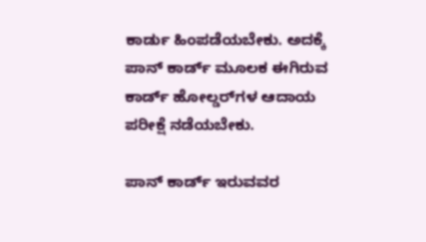ಕಾರ್ಡು ಹಿಂಪಡೆಯಬೇಕು. ಅದಕ್ಕೆ ಪಾನ್ ಕಾರ್ಡ್ ಮೂಲಕ ಈಗಿರುವ ಕಾರ್ಡ್ ಹೋಲ್ಡರ್‌ಗಳ ಆದಾಯ ಪರೀಕ್ಷೆ ನಡೆಯಬೇಕು.

ಪಾನ್ ಕಾರ್ಡ್ ಇರುವವರ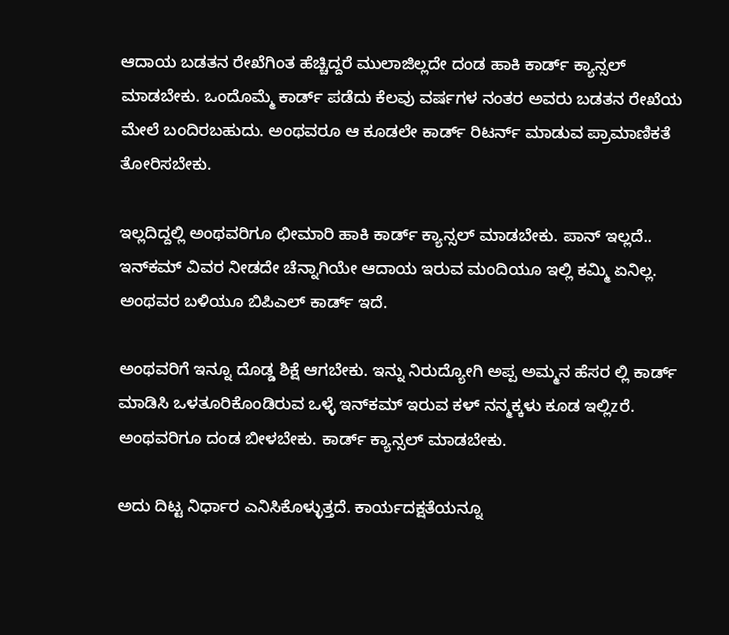ಆದಾಯ ಬಡತನ ರೇಖೆಗಿಂತ ಹೆಚ್ಚಿದ್ದರೆ ಮುಲಾಜಿಲ್ಲದೇ ದಂಡ ಹಾಕಿ ಕಾರ್ಡ್ ಕ್ಯಾನ್ಸಲ್ ಮಾಡಬೇಕು. ಒಂದೊಮ್ಮೆ ಕಾರ್ಡ್ ಪಡೆದು ಕೆಲವು ವರ್ಷಗಳ ನಂತರ ಅವರು ಬಡತನ ರೇಖೆಯ ಮೇಲೆ ಬಂದಿರಬಹುದು. ಅಂಥವರೂ ಆ ಕೂಡಲೇ ಕಾರ್ಡ್ ರಿಟರ್ನ್ ಮಾಡುವ ಪ್ರಾಮಾಣಿಕತೆ ತೋರಿಸಬೇಕು.

ಇಲ್ಲದಿದ್ದಲ್ಲಿ ಅಂಥವರಿಗೂ ಛೀಮಾರಿ ಹಾಕಿ ಕಾರ್ಡ್ ಕ್ಯಾನ್ಸಲ್ ಮಾಡಬೇಕು. ಪಾನ್ ಇಲ್ಲದೆ.. ಇನ್‌ಕಮ್ ವಿವರ ನೀಡದೇ ಚೆನ್ನಾಗಿಯೇ ಆದಾಯ ಇರುವ ಮಂದಿಯೂ ಇಲ್ಲಿ ಕಮ್ಮಿ ಏನಿಲ್ಲ. ಅಂಥವರ ಬಳಿಯೂ ಬಿಪಿಎಲ್ ಕಾರ್ಡ್ ಇದೆ.

ಅಂಥವರಿಗೆ ಇನ್ನೂ ದೊಡ್ಡ ಶಿಕ್ಷೆ ಆಗಬೇಕು. ಇನ್ನು ನಿರುದ್ಯೋಗಿ ಅಪ್ಪ ಅಮ್ಮನ ಹೆಸರ ಲ್ಲಿ ಕಾರ್ಡ್ ಮಾಡಿಸಿ ಒಳತೂರಿಕೊಂಡಿರುವ ಒಳ್ಳೆ ಇನ್‌ಕಮ್ ಇರುವ ಕಳ್ ನನ್ಮಕ್ಕಳು ಕೂಡ ಇಲ್ಲಿzರೆ. ಅಂಥವರಿಗೂ ದಂಡ ಬೀಳಬೇಕು. ಕಾರ್ಡ್ ಕ್ಯಾನ್ಸಲ್ ಮಾಡಬೇಕು.

ಅದು ದಿಟ್ಟ ನಿರ್ಧಾರ ಎನಿಸಿಕೊಳ್ಳುತ್ತದೆ. ಕಾರ್ಯದಕ್ಷತೆಯನ್ನೂ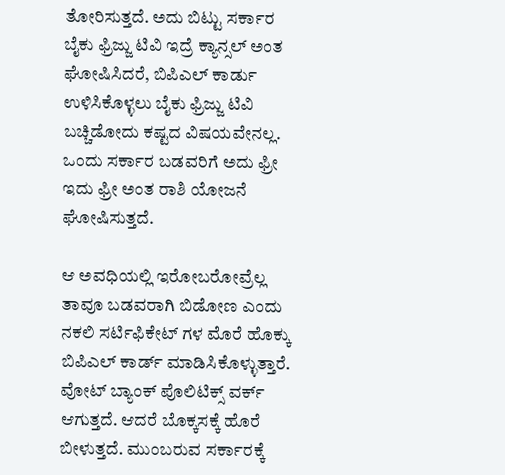ತೋರಿಸುತ್ತದೆ. ಅದು ಬಿಟ್ಟು ಸರ್ಕಾರ ಬೈಕು ಫ್ರಿಜ್ಜು ಟಿವಿ ಇದ್ರೆ ಕ್ಯಾನ್ಸಲ್ ಅಂತ ಘೋಷಿಸಿದರೆ, ಬಿಪಿಎಲ್ ಕಾರ್ಡು ಉಳಿಸಿಕೊಳ್ಳಲು ಬೈಕು ಫ್ರಿಜ್ಜು ಟಿವಿ ಬಚ್ಚಿಡೋದು ಕಷ್ಟದ ವಿಷಯವೇನಲ್ಲ. ಒಂದು ಸರ್ಕಾರ ಬಡವರಿಗೆ ಅದು ಫ್ರೀ ಇದು ಫ್ರೀ ಅಂತ ರಾಶಿ ಯೋಜನೆ ಘೋಷಿಸುತ್ತದೆ.

ಆ ಅವಧಿಯಲ್ಲಿ ಇರೋಬರೋವ್ರೆಲ್ಲ ತಾವೂ ಬಡವರಾಗಿ ಬಿಡೋಣ ಎಂದು ನಕಲಿ ಸರ್ಟಿಫಿಕೇಟ್ ಗಳ ಮೊರೆ ಹೊಕ್ಕು ಬಿಪಿಎಲ್ ಕಾರ್ಡ್ ಮಾಡಿಸಿಕೊಳ್ಳುತ್ತಾರೆ. ವೋಟ್ ಬ್ಯಾಂಕ್ ಪೊಲಿಟಿಕ್ಸ್ ವರ್ಕ್ ಆಗುತ್ತದೆ. ಆದರೆ ಬೊಕ್ಕಸಕ್ಕೆ ಹೊರೆ ಬೀಳುತ್ತದೆ. ಮುಂಬರುವ ಸರ್ಕಾರಕ್ಕೆ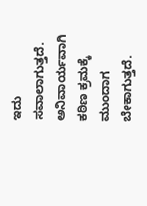ಇದು ಸವಾಲಾಗುತ್ತದೆ. ಅನಿವಾರ್ಯವಾಗಿ ಕಠಿಣ ಕ್ರಮಕ್ಕೆ ಮುಂದಾಗ ಬೇಕಾಗುತ್ತದೆ.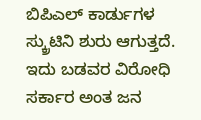ಬಿಪಿಎಲ್ ಕಾರ್ಡುಗಳ ಸ್ಕ್ರುಟಿನಿ ಶುರು ಆಗುತ್ತದೆ. ಇದು ಬಡವರ ವಿರೋಧಿ ಸರ್ಕಾರ ಅಂತ ಜನ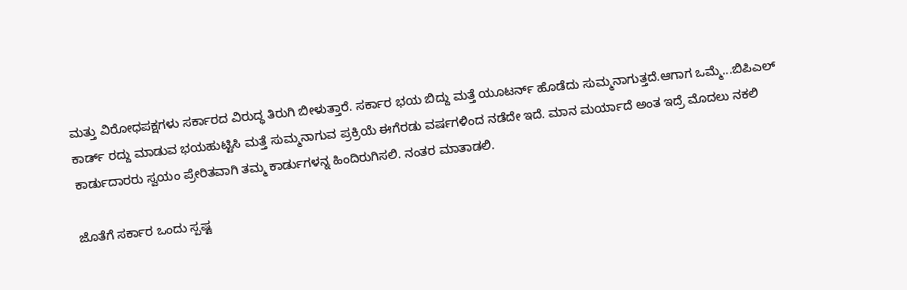ಮತ್ತು ವಿರೋಧಪಕ್ಷಗಳು ಸರ್ಕಾರದ ವಿರುದ್ಧ ತಿರುಗಿ ಬೀಳುತ್ತಾರೆ. ಸರ್ಕಾರ ಭಯ ಬಿದ್ದು ಮತ್ತೆ ಯೂಟರ್ನ್ ಹೊಡೆದು ಸುಮ್ಮನಾಗುತ್ತದೆ.ಆಗಾಗ ಒಮ್ಮೆ...ಬಿಪಿಎಲ್ ಕಾರ್ಡ್ ರದ್ದು ಮಾಡುವ ಭಯಹುಟ್ಟಿಸಿ ಮತ್ತೆ ಸುಮ್ಮನಾಗುವ ಪ್ರಕ್ರಿಯೆ ಈಗೆರಡು ವರ್ಷಗಳಿಂದ ನಡೆದೇ ಇದೆ. ಮಾನ ಮರ್ಯಾದೆ ಅಂತ ಇದ್ರೆ ಮೊದಲು ನಕಲಿ ಕಾರ್ಡುದಾರರು ಸ್ವಯಂ ಪ್ರೇರಿತವಾಗಿ ತಮ್ಮ ಕಾರ್ಡುಗಳನ್ನ ಹಿಂದಿರುಗಿಸಲಿ. ನಂತರ ಮಾತಾಡಲಿ.

ಜೊತೆಗೆ ಸರ್ಕಾರ ಒಂದು ಸ್ಪಷ್ಟ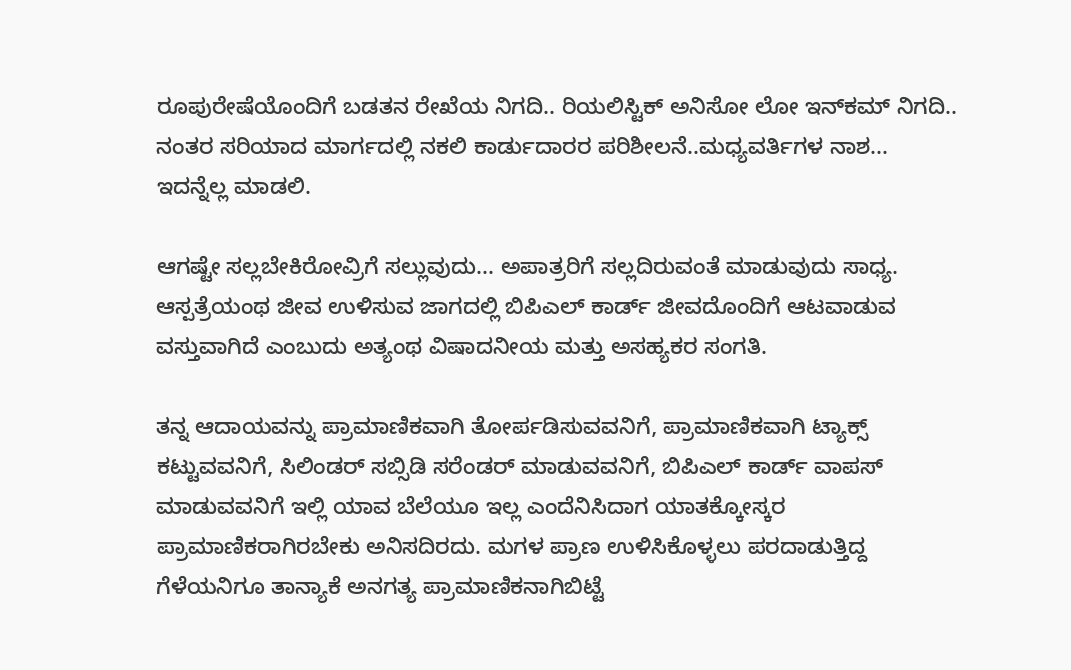ರೂಪುರೇಷೆಯೊಂದಿಗೆ ಬಡತನ ರೇಖೆಯ ನಿಗದಿ.. ರಿಯಲಿಸ್ಟಿಕ್ ಅನಿಸೋ ಲೋ ಇನ್‌ಕಮ್ ನಿಗದಿ.. ನಂತರ ಸರಿಯಾದ ಮಾರ್ಗದಲ್ಲಿ ನಕಲಿ ಕಾರ್ಡುದಾರರ ಪರಿಶೀಲನೆ..ಮಧ್ಯವರ್ತಿಗಳ ನಾಶ... ಇದನ್ನೆಲ್ಲ ಮಾಡಲಿ.

ಆಗಷ್ಟೇ ಸಲ್ಲಬೇಕಿರೋವ್ರಿಗೆ ಸಲ್ಲುವುದು... ಅಪಾತ್ರರಿಗೆ ಸಲ್ಲದಿರುವಂತೆ ಮಾಡುವುದು ಸಾಧ್ಯ. ಆಸ್ಪತ್ರೆಯಂಥ ಜೀವ ಉಳಿಸುವ ಜಾಗದಲ್ಲಿ ಬಿಪಿಎಲ್ ಕಾರ್ಡ್ ಜೀವದೊಂದಿಗೆ ಆಟವಾಡುವ ವಸ್ತುವಾಗಿದೆ ಎಂಬುದು ಅತ್ಯಂಥ ವಿಷಾದನೀಯ ಮತ್ತು ಅಸಹ್ಯಕರ ಸಂಗತಿ.

ತನ್ನ ಆದಾಯವನ್ನು ಪ್ರಾಮಾಣಿಕವಾಗಿ ತೋರ್ಪಡಿಸುವವನಿಗೆ, ಪ್ರಾಮಾಣಿಕವಾಗಿ ಟ್ಯಾಕ್ಸ್ ಕಟ್ಟುವವನಿಗೆ, ಸಿಲಿಂಡರ್ ಸಬ್ಸಿಡಿ ಸರೆಂಡರ್ ಮಾಡುವವನಿಗೆ, ಬಿಪಿಎಲ್ ಕಾರ್ಡ್ ವಾಪಸ್ ಮಾಡುವವನಿಗೆ ಇಲ್ಲಿ ಯಾವ ಬೆಲೆಯೂ ಇಲ್ಲ ಎಂದೆನಿಸಿದಾಗ ಯಾತಕ್ಕೋಸ್ಕರ ಪ್ರಾಮಾಣಿಕರಾಗಿರಬೇಕು ಅನಿಸದಿರದು. ಮಗಳ ಪ್ರಾಣ ಉಳಿಸಿಕೊಳ್ಳಲು ಪರದಾಡುತ್ತಿದ್ದ ಗೆಳೆಯನಿಗೂ ತಾನ್ಯಾಕೆ ಅನಗತ್ಯ ಪ್ರಾಮಾಣಿಕನಾಗಿಬಿಟ್ಟೆ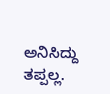ಅನಿಸಿದ್ದು ತಪ್ಪಲ್ಲ.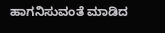ಹಾಗನಿಸುವಂತೆ ಮಾಡಿದ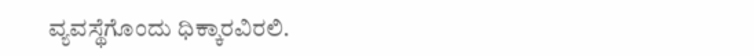ವ್ಯವಸ್ಥೆಗೊಂದು ಧಿಕ್ಕಾರವಿರಲಿ.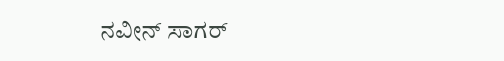ನವೀನ್‌ ಸಾಗರ್‌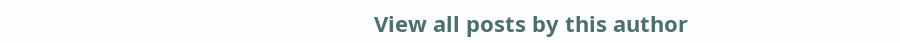View all posts by this author